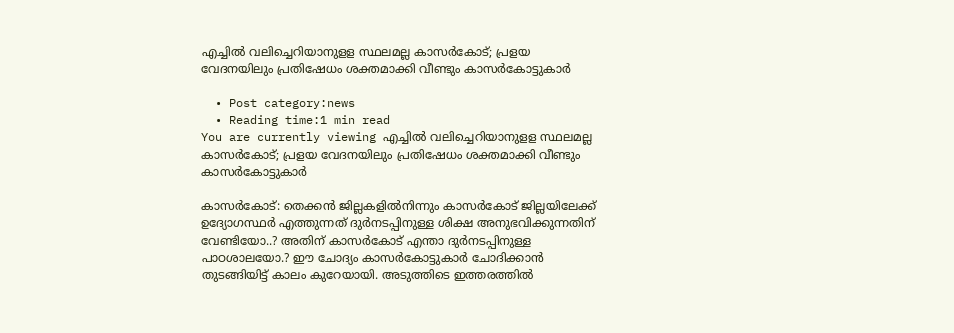എച്ചില്‍ വലിച്ചെറിയാനുളള സ്ഥലമല്ല കാസർകോട്; പ്രളയ വേദനയിലും പ്രതിഷേധം ശക്തമാക്കി വീണ്ടും കാസർകോട്ടുകാർ

  • Post category:news
  • Reading time:1 min read
You are currently viewing എച്ചില്‍ വലിച്ചെറിയാനുളള സ്ഥലമല്ല കാസർകോട്; പ്രളയ വേദനയിലും പ്രതിഷേധം ശക്തമാക്കി വീണ്ടും കാസർകോട്ടുകാർ

കാസർകോട്: തെക്കൻ ജില്ലകളിൽനിന്നും കാസർകോട് ജില്ലയിലേക്ക് ഉദ്യോഗസ്ഥർ എത്തുന്നത് ദുർനടപ്പിനുള്ള ശിക്ഷ അനുഭവിക്കുന്നതിന് വേണ്ടിയോ..? അതിന് കാസർകോട് എന്താ ദുർനടപ്പിനുള്ള പാഠശാലയോ.? ഈ ചോദ്യം കാസർകോട്ടുകാർ ചോദിക്കാൻ തുടങ്ങിയിട്ട് കാലം കുറേയായി. അടുത്തിടെ ഇത്തരത്തിൽ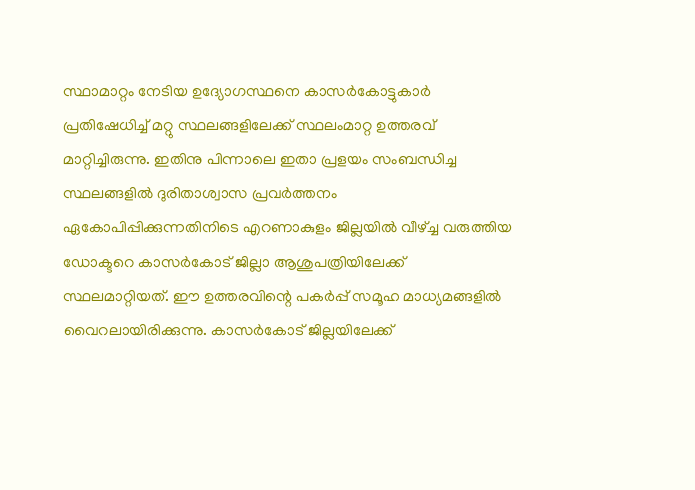സ്ഥാമാറ്റം നേടിയ ഉദ്യോഗസ്ഥനെ കാസർകോട്ടുകാർ പ്രതിഷേധിച്ച് മറ്റു സ്ഥലങ്ങളിലേക്ക് സ്ഥലംമാറ്റ ഉത്തരവ് മാറ്റിച്ചിരുന്നു. ഇതിനു പിന്നാലെ ഇതാ പ്രളയം സംബന്ധിച്ച സ്ഥലങ്ങളിൽ ദുരിതാശ്വാസ പ്രവർത്തനം ഏകോപിപ്പിക്കുന്നതിനിടെ എറണാകുളം ജില്ലയിൽ വീഴ്ച്ച വരുത്തിയ ഡോക്ടറെ കാസർകോട് ജില്ലാ ആശുപത്രിയിലേക്ക് സ്ഥലമാറ്റിയത്. ഈ ഉത്തരവിന്റെ പകർപ്പ് സമൂഹ മാധ്യമങ്ങളിൽ വൈറലായിരിക്കുന്നു. കാസർകോട് ജില്ലയിലേക്ക്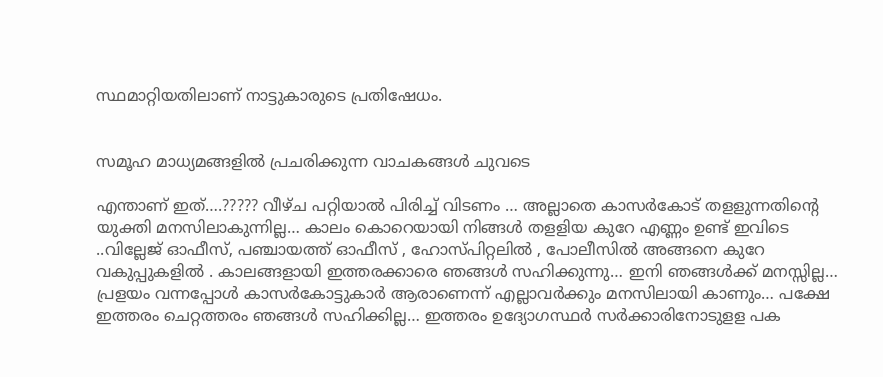സ്ഥമാറ്റിയതിലാണ് നാട്ടുകാരുടെ പ്രതിഷേധം.


സമൂഹ മാധ്യമങ്ങളിൽ പ്രചരിക്കുന്ന വാചകങ്ങൾ ചുവടെ

എന്താണ് ഇത്….????? വീഴ്ച പറ്റിയാല്‍ പിരിച്ച് വിടണം … അല്ലാതെ കാസര്‍കോട് തളളുന്നതിന്‍റെ യുക്തി മനസിലാകുന്നില്ല… കാലം കൊറെയായി നിങ്ങള്‍ തളളിയ കുറേ എണ്ണം ഉണ്ട് ഇവിടെ ..വില്ലേജ് ഓഫീസ്, പഞ്ചായത്ത് ഓഫീസ് , ഹോസ്പിറ്റലില്‍ , പോലീസില്‍ അങ്ങനെ കുറേ വകുപ്പുകളിൽ . കാലങ്ങളായി ഇത്തരക്കാരെ ഞങ്ങള്‍ സഹിക്കുന്നു… ഇനി ഞങ്ങള്‍ക്ക് മനസ്സില്ല… പ്രളയം വന്നപ്പോള്‍ കാസര്‍കോട്ടുകാർ ആരാണെന്ന് എല്ലാവര്‍ക്കും മനസിലായി കാണും… പക്ഷേ ഇത്തരം ചെറ്റത്തരം ഞങ്ങള്‍ സഹിക്കില്ല… ഇത്തരം ഉദ്യോഗസ്ഥര്‍ സര്‍ക്കാരിനോടുളള പക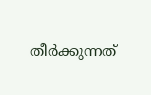തീര്‍ക്കുന്നത്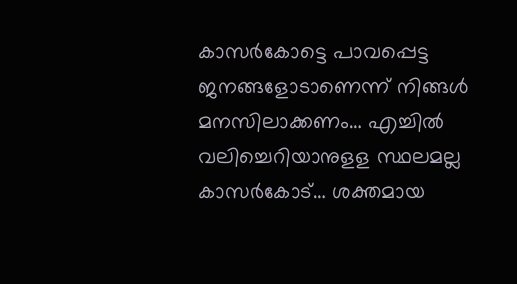കാസര്‍കോട്ടെ പാവപ്പെട്ട ജനങ്ങളോടാണെന്ന് നിങ്ങള്‍ മനസിലാക്കണം… എച്ചില്‍ വലിച്ചെറിയാനുളള സ്ഥലമല്ല കാസർകോട്… ശക്തമായ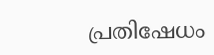പ്രതിഷേധം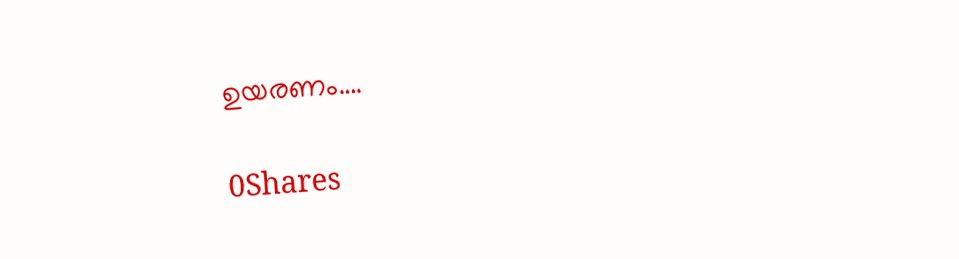ഉയരണം….

0Shares